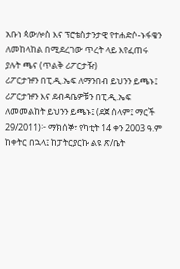አቡነ ጳውሎስ እና ፕሮቴስታንታዊ የተሐድሶ-ኑፋቄን ለመከላከል በሚደረገው ጥረት ላይ እየፈጠሩ ያሉት ጫና (ጥልቅ ሪፖርታዥ)
ሪፖርታዡን በፒ.ዲ.ኤፍ ለማንበብ ይህንን ይጫኑ፤ ሪፖርታዡን እና ደብዳቤዎቹን በፒ.ዲ.ኤፍ ለመመልከት ይህንን ይጫኑ፤ (ደጀ ሰላም፤ ማርች 29/2011)፦ ማክሰኞ፣ የካቲት 14 ቀን 2003 ዓ.ም ከቀትር በኋላ፤ ከፓትርያርኩ ልዩ ጽ/ቤት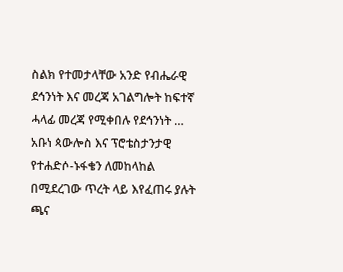ስልክ የተመታላቸው አንድ የብሔራዊ ደኅንነት እና መረጃ አገልግሎት ከፍተኛ ሓላፊ መረጃ የሚቀበሉ የደኅንነት …
አቡነ ጳውሎስ እና ፕሮቴስታንታዊ የተሐድሶ-ኑፋቄን ለመከላከል በሚደረገው ጥረት ላይ እየፈጠሩ ያሉት ጫና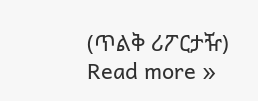(ጥልቅ ሪፖርታዥ) Read more »